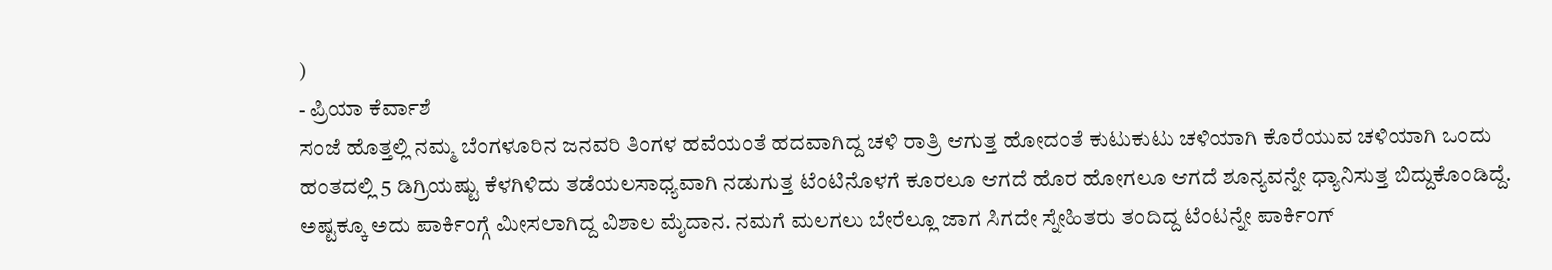)
- ಪ್ರಿಯಾ ಕೆರ್ವಾಶೆ
ಸಂಜೆ ಹೊತ್ತಲ್ಲಿ ನಮ್ಮ ಬೆಂಗಳೂರಿನ ಜನವರಿ ತಿಂಗಳ ಹವೆಯಂತೆ ಹದವಾಗಿದ್ದ ಚಳಿ ರಾತ್ರಿ ಆಗುತ್ತ ಹೋದಂತೆ ಕುಟುಕುಟು ಚಳಿಯಾಗಿ ಕೊರೆಯುವ ಚಳಿಯಾಗಿ ಒಂದು ಹಂತದಲ್ಲಿ 5 ಡಿಗ್ರಿಯಷ್ಟು ಕೆಳಗಿಳಿದು ತಡೆಯಲಸಾಧ್ಯವಾಗಿ ನಡುಗುತ್ತ ಟೆಂಟಿನೊಳಗೆ ಕೂರಲೂ ಆಗದೆ ಹೊರ ಹೋಗಲೂ ಆಗದೆ ಶೂನ್ಯವನ್ನೇ ಧ್ಯಾನಿಸುತ್ತ ಬಿದ್ದುಕೊಂಡಿದ್ದೆ.
ಅಷ್ಟಕ್ಕೂ ಅದು ಪಾರ್ಕಿಂಗ್ಗೆ ಮೀಸಲಾಗಿದ್ದ ವಿಶಾಲ ಮೈದಾನ. ನಮಗೆ ಮಲಗಲು ಬೇರೆಲ್ಲೂ ಜಾಗ ಸಿಗದೇ ಸ್ನೇಹಿತರು ತಂದಿದ್ದ ಟೆಂಟನ್ನೇ ಪಾರ್ಕಿಂಗ್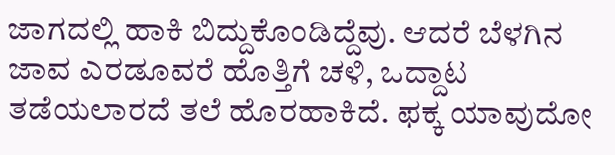ಜಾಗದಲ್ಲಿ ಹಾಕಿ ಬಿದ್ದುಕೊಂಡಿದ್ದೆವು. ಆದರೆ ಬೆಳಗಿನ ಜಾವ ಎರಡೂವರೆ ಹೊತ್ತಿಗೆ ಚಳಿ, ಒದ್ದಾಟ ತಡೆಯಲಾರದೆ ತಲೆ ಹೊರಹಾಕಿದೆ. ಫಕ್ಕ ಯಾವುದೋ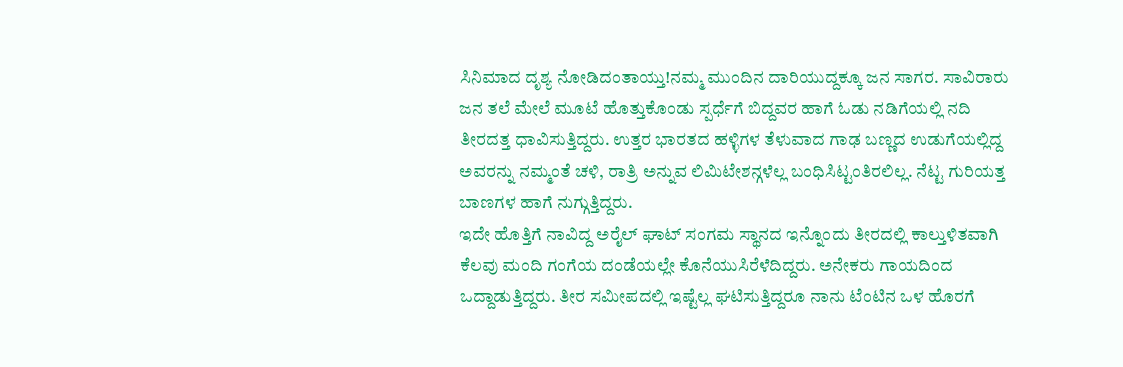ಸಿನಿಮಾದ ದೃಶ್ಯ ನೋಡಿದಂತಾಯ್ತು!ನಮ್ಮ ಮುಂದಿನ ದಾರಿಯುದ್ದಕ್ಕೂ ಜನ ಸಾಗರ. ಸಾವಿರಾರು ಜನ ತಲೆ ಮೇಲೆ ಮೂಟೆ ಹೊತ್ತುಕೊಂಡು ಸ್ಪರ್ಧೆಗೆ ಬಿದ್ದವರ ಹಾಗೆ ಓಡು ನಡಿಗೆಯಲ್ಲಿ ನದಿ ತೀರದತ್ತ ಧಾವಿಸುತ್ತಿದ್ದರು. ಉತ್ತರ ಭಾರತದ ಹಳ್ಳಿಗಳ ತೆಳುವಾದ ಗಾಢ ಬಣ್ಣದ ಉಡುಗೆಯಲ್ಲಿದ್ದ ಅವರನ್ನು ನಮ್ಮಂತೆ ಚಳಿ, ರಾತ್ರಿ ಅನ್ನುವ ಲಿಮಿಟೇಶನ್ಗಳೆಲ್ಲ ಬಂಧಿಸಿಟ್ಟಂತಿರಲಿಲ್ಲ. ನೆಟ್ಟ ಗುರಿಯತ್ತ ಬಾಣಗಳ ಹಾಗೆ ನುಗ್ಗುತ್ತಿದ್ದರು.
ಇದೇ ಹೊತ್ತಿಗೆ ನಾವಿದ್ದ ಅರೈಲ್ ಘಾಟ್ ಸಂಗಮ ಸ್ಥಾನದ ಇನ್ನೊಂದು ತೀರದಲ್ಲಿ ಕಾಲ್ತುಳಿತವಾಗಿ ಕೆಲವು ಮಂದಿ ಗಂಗೆಯ ದಂಡೆಯಲ್ಲೇ ಕೊನೆಯುಸಿರೆಳೆದಿದ್ದರು. ಅನೇಕರು ಗಾಯದಿಂದ ಒದ್ದಾಡುತ್ತಿದ್ದರು. ತೀರ ಸಮೀಪದಲ್ಲಿ ಇಷ್ಟೆಲ್ಲ ಘಟಿಸುತ್ತಿದ್ದರೂ ನಾನು ಟೆಂಟಿನ ಒಳ ಹೊರಗೆ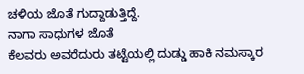ಚಳಿಯ ಜೊತೆ ಗುದ್ದಾಡುತ್ತಿದ್ದೆ.
ನಾಗಾ ಸಾಧುಗಳ ಜೊತೆ
ಕೆಲವರು ಅವರೆದುರು ತಟ್ಟೆಯಲ್ಲಿ ದುಡ್ಡು ಹಾಕಿ ನಮಸ್ಕಾರ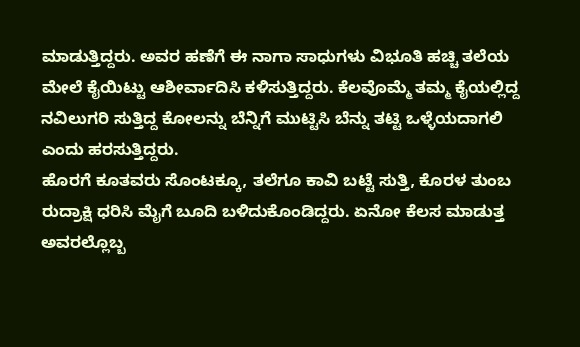ಮಾಡುತ್ತಿದ್ದರು. ಅವರ ಹಣೆಗೆ ಈ ನಾಗಾ ಸಾಧುಗಳು ವಿಭೂತಿ ಹಚ್ಚಿ ತಲೆಯ ಮೇಲೆ ಕೈಯಿಟ್ಟು ಆಶೀರ್ವಾದಿಸಿ ಕಳಿಸುತ್ತಿದ್ದರು. ಕೆಲವೊಮ್ಮೆ ತಮ್ಮ ಕೈಯಲ್ಲಿದ್ದ ನವಿಲುಗರಿ ಸುತ್ತಿದ್ದ ಕೋಲನ್ನು ಬೆನ್ನಿಗೆ ಮುಟ್ಟಿಸಿ ಬೆನ್ನು ತಟ್ಟಿ ಒಳ್ಳೆಯದಾಗಲಿ ಎಂದು ಹರಸುತ್ತಿದ್ದರು.
ಹೊರಗೆ ಕೂತವರು ಸೊಂಟಕ್ಕೂ, ತಲೆಗೂ ಕಾವಿ ಬಟ್ಟೆ ಸುತ್ತಿ, ಕೊರಳ ತುಂಬ ರುದ್ರಾಕ್ಷಿ ಧರಿಸಿ ಮೈಗೆ ಬೂದಿ ಬಳಿದುಕೊಂಡಿದ್ದರು. ಏನೋ ಕೆಲಸ ಮಾಡುತ್ತ ಅವರಲ್ಲೊಬ್ಬ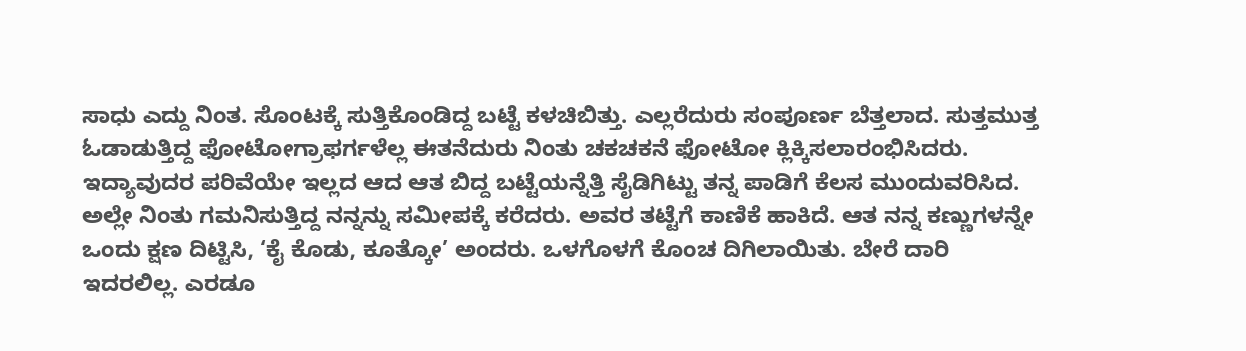ಸಾಧು ಎದ್ದು ನಿಂತ. ಸೊಂಟಕ್ಕೆ ಸುತ್ತಿಕೊಂಡಿದ್ದ ಬಟ್ಟೆ ಕಳಚಿಬಿತ್ತು. ಎಲ್ಲರೆದುರು ಸಂಪೂರ್ಣ ಬೆತ್ತಲಾದ. ಸುತ್ತಮುತ್ತ ಓಡಾಡುತ್ತಿದ್ದ ಫೋಟೋಗ್ರಾಫರ್ಗಳೆಲ್ಲ ಈತನೆದುರು ನಿಂತು ಚಕಚಕನೆ ಫೋಟೋ ಕ್ಲಿಕ್ಕಿಸಲಾರಂಭಿಸಿದರು. ಇದ್ಯಾವುದರ ಪರಿವೆಯೇ ಇಲ್ಲದ ಆದ ಆತ ಬಿದ್ದ ಬಟ್ಟೆಯನ್ನೆತ್ತಿ ಸೈಡಿಗಿಟ್ಟು ತನ್ನ ಪಾಡಿಗೆ ಕೆಲಸ ಮುಂದುವರಿಸಿದ.
ಅಲ್ಲೇ ನಿಂತು ಗಮನಿಸುತ್ತಿದ್ದ ನನ್ನನ್ನು ಸಮೀಪಕ್ಕೆ ಕರೆದರು. ಅವರ ತಟ್ಟೆಗೆ ಕಾಣಿಕೆ ಹಾಕಿದೆ. ಆತ ನನ್ನ ಕಣ್ಣುಗಳನ್ನೇ ಒಂದು ಕ್ಷಣ ದಿಟ್ಟಿಸಿ, ‘ಕೈ ಕೊಡು, ಕೂತ್ಕೋ’ ಅಂದರು. ಒಳಗೊಳಗೆ ಕೊಂಚ ದಿಗಿಲಾಯಿತು. ಬೇರೆ ದಾರಿ ಇದರಲಿಲ್ಲ. ಎರಡೂ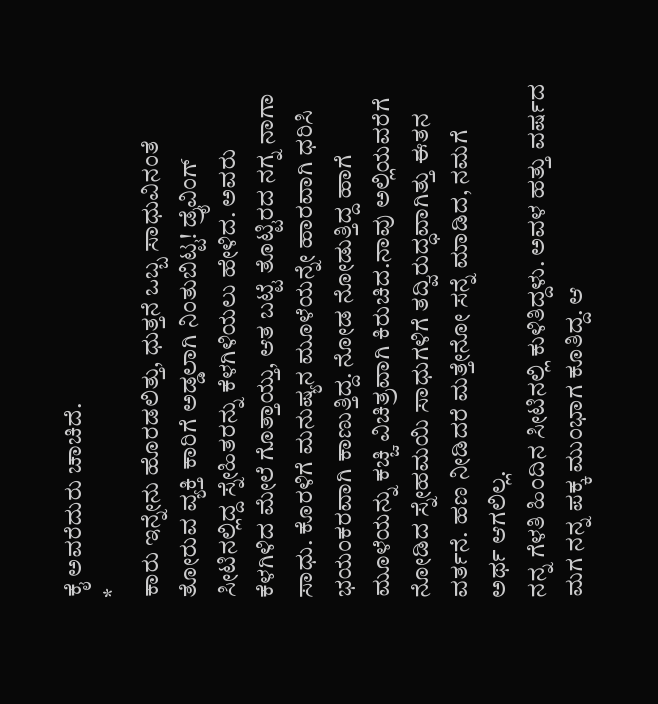ಕೈ ಅವರೆದುರು ಚಾಚಿದೆ.
*
ಕಾರು ಇನ್ನೇನು ಹೊರಡಲಿತ್ತು, ಧುತ್ತನೆ ಒಬ್ಬ ಸಾಧುವಿನಂತೆ ತೋರುವ ವ್ಯಕ್ತಿ ಕಾರಿಗೆ ಅಡ್ಡಲಾಗಿ ನಿಂತುಬಿಟ್ಟ! ಡ್ರೈವಿಂಗ್ ಸೀಟಿನಲ್ಲಿದ್ದ ಸ್ನೇಹಿತರನ್ನು ಕೆಳಗಿಳಿಯಲು ಹೇಳಿದ. ಅವರು ಕೆಳಗಿಳಿದ ಮೇಲೆ ಗೊತ್ತಾಯ್ತು, ಆತ ಬಟ್ಟೆ ತೊಟ್ಟಿರದ ನಗ್ನ ನಾಗಾ ಸಾಧು. ಕೊರಳಿಗೆ ಮನುಷ್ಯನ ಮೂಳೆಯನ್ನೇ ಹಾರವಾಗಿ ಧರಿಸಿ ಭಯಂಕರವಾಗಿ ಕಾಣುತ್ತಿದ್ದ. ನೋಡ ನೋಡುತ್ತಿದ್ದ ಹಾಗೆ ಮೂಳೆಯನ್ನು ಕಚ್ಚಿ ವಿಚಿತ್ರವಾಗಿ ಕಿರುಚಿದ.ನಾವು ಅಲ್ಲಿಯವರೆಗೆ ನೋಡಿದ ಸ್ನೇಹಮಯಿ ಸಾಧುಗಳಿಗೆ ತದ್ವಿರುದ್ಧವಾಗಿತ್ತು ಈತನ ವರ್ತನೆ. ಹಣ ನೀಡಿದರೆ ಮತ್ತೇನೋ ಸನ್ನೆ ಮಾಡಿದ, ನಮಗೆ ಅರ್ಥ ಆಗಲಿಲ್ಲ.
ನನ್ನ ಗೆಳತಿ ಹಿಂದಿನ ಸೀಟಿನಲ್ಲಿ ಕುಳಿತಿದ್ದಳು. ಅವಳ ಹತ್ತು ವರ್ಷದ ಮಗ ನನ್ನ ಪಕ್ಕ ಮುಂಭಾಗ ಕೂತಿದ್ದ. ಆ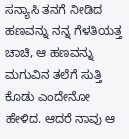ಸನ್ಯಾಸಿ ತನಗೆ ನೀಡಿದ ಹಣವನ್ನು ನನ್ನ ಗೆಳತಿಯತ್ತ ಚಾಚಿ, ಆ ಹಣವನ್ನು ಮಗುವಿನ ತಲೆಗೆ ಸುತ್ತಿ ಕೊಡು ಎಂದೇನೋ ಹೇಳಿದ. ಆದರೆ ನಾವು ಆ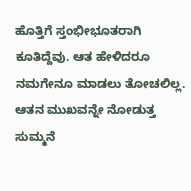ಹೊತ್ತಿಗೆ ಸ್ತಂಭೀಭೂತರಾಗಿ ಕೂತಿದ್ದೆವು. ಆತ ಹೇಳಿದರೂ ನಮಗೇನೂ ಮಾಡಲು ತೋಚಲಿಲ್ಲ. ಆತನ ಮುಖವನ್ನೇ ನೋಡುತ್ತ ಸುಮ್ಮನೆ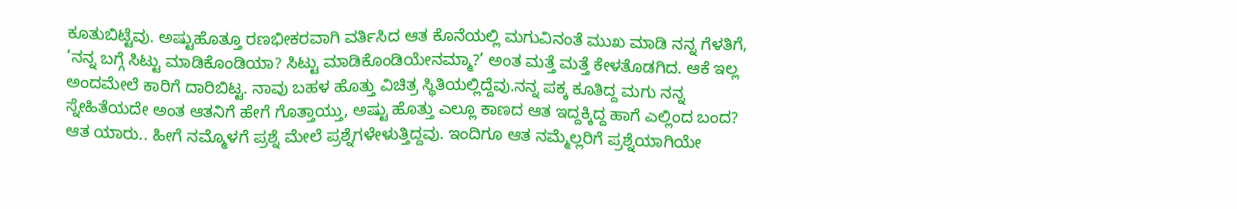ಕೂತುಬಿಟ್ಟೆವು. ಅಷ್ಟುಹೊತ್ತೂ ರಣಭೀಕರವಾಗಿ ವರ್ತಿಸಿದ ಆತ ಕೊನೆಯಲ್ಲಿ ಮಗುವಿನಂತೆ ಮುಖ ಮಾಡಿ ನನ್ನ ಗೆಳತಿಗೆ, ‘ನನ್ನ ಬಗ್ಗೆ ಸಿಟ್ಟು ಮಾಡಿಕೊಂಡಿಯಾ? ಸಿಟ್ಟು ಮಾಡಿಕೊಂಡಿಯೇನಮ್ಮಾ?’ ಅಂತ ಮತ್ತೆ ಮತ್ತೆ ಕೇಳತೊಡಗಿದ. ಆಕೆ ಇಲ್ಲ ಅಂದಮೇಲೆ ಕಾರಿಗೆ ದಾರಿಬಿಟ್ಟ. ನಾವು ಬಹಳ ಹೊತ್ತು ವಿಚಿತ್ರ ಸ್ಥಿತಿಯಲ್ಲಿದ್ದೆವು.ನನ್ನ ಪಕ್ಕ ಕೂತಿದ್ದ ಮಗು ನನ್ನ ಸ್ನೇಹಿತೆಯದೇ ಅಂತ ಆತನಿಗೆ ಹೇಗೆ ಗೊತ್ತಾಯ್ತು, ಅಷ್ಟು ಹೊತ್ತು ಎಲ್ಲೂ ಕಾಣದ ಆತ ಇದ್ದಕ್ಕಿದ್ದ ಹಾಗೆ ಎಲ್ಲಿಂದ ಬಂದ? ಆತ ಯಾರು.. ಹೀಗೆ ನಮ್ಮೊಳಗೆ ಪ್ರಶ್ನೆ ಮೇಲೆ ಪ್ರಶ್ನೆಗಳೇಳುತ್ತಿದ್ದವು. ಇಂದಿಗೂ ಆತ ನಮ್ಮೆಲ್ಲರಿಗೆ ಪ್ರಶ್ನೆಯಾಗಿಯೇ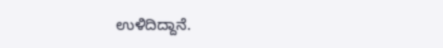ಉಳಿದಿದ್ದಾನೆ.